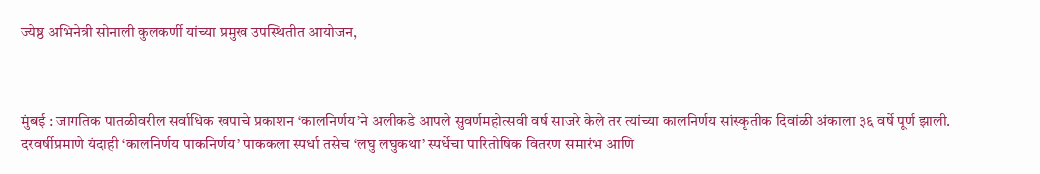ज्येष्ठ अभिनेत्री सोनाली कुलकर्णी यांच्या प्रमुख उपस्थितीत आयोजन,



मुंबई : जागतिक पातळीवरील सर्वाधिक खपाचे प्रकाशन ‘कालनिर्णय’ने अलीकडे आपले सुवर्णमहोत्सवी वर्ष साजरे केले तर त्यांच्या कालनिर्णय सांस्कृतीक दिवांळी अंकाला ३६ वर्षे पूर्ण झाली. दरवर्षीप्रमाणे यंदाही ‘कालनिर्णय पाकनिर्णय’ पाककला स्पर्धा तसेच ‘लघु लघुकथा’ स्पर्धेचा पारितोषिक वितरण समारंभ आणि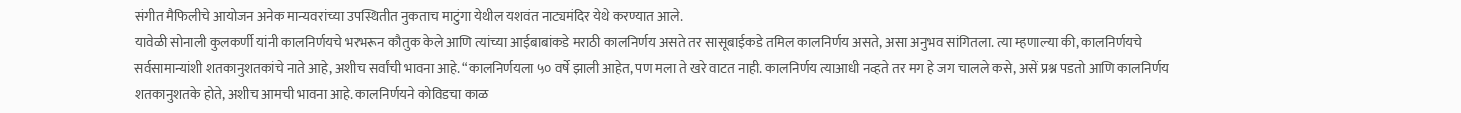संगीत मैफिलीचे आयोजन अनेक मान्यवरांच्या उपस्थितीत नुकताच माटुंगा येथील यशवंत नाट्यमंदिर येथे करण्यात आले.
यावेळी सोनाली कुलकर्णी यांनी कालनिर्णयचे भरभरून कौतुक केले आणि त्यांच्या आईबाबांकडे मराठी कालनिर्णय असते तर सासूबाईकडे तमिल कालनिर्णय असते, असा अनुभव सांगितला. त्या म्हणाल्या की, कालनिर्णयचे सर्वसामान्यांशी शतकानुशतकांचे नाते आहे, अशीच सर्वांची भावना आहे. “कालनिर्णयला ५० वर्षे झाली आहेत, पण मला ते खरे वाटत नाही. कालनिर्णय त्याआधी नव्हते तर मग हे जग चालले कसे, असें प्रश्न पडतो आणि कालनिर्णय शतकानुशतके होते, अशीच आमची भावना आहे. कालनिर्णयने कोविडचा काळ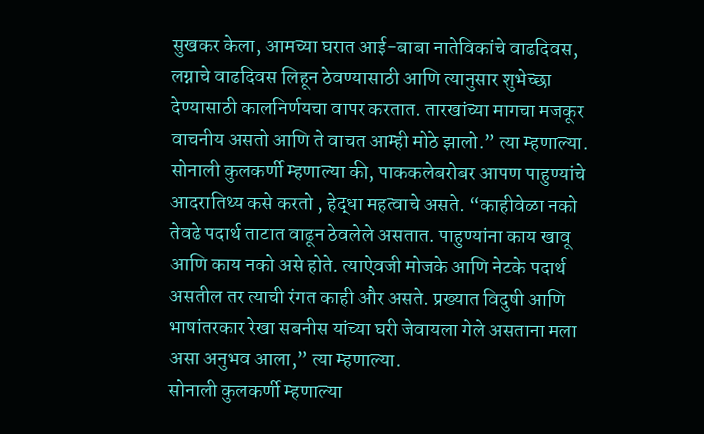सुखकर केला, आमच्या घरात आई-बाबा नातेविकांचे वाढदिवस, लग्नाचे वाढदिवस लिहून ठेवण्यासाठी आणि त्यानुसार शुभेच्छा देण्यासाठी कालनिर्णयचा वापर करतात. तारखांच्या मागचा मजकूर वाचनीय असतो आणि ते वाचत आम्ही मोठे झालो.” त्या म्हणाल्या.
सोनाली कुलकर्णी म्हणाल्या की, पाककलेबरोबर आपण पाहुण्यांचे आदरातिथ्य कसे करतो , हेद्धा महत्वाचे असते. “काहीवेळा नको तेवढे पदार्थ ताटात वाढून ठेवलेले असतात. पाहुण्यांना काय खावू आणि काय नको असे होते. त्याऐवजी मोजके आणि नेटके पदार्थ असतील तर त्याची रंगत काही और असते. प्रख्यात विदुषी आणि भाषांतरकार रेखा सबनीस यांच्या घरी जेवायला गेले असताना मला असा अनुभव आला,” त्या म्हणाल्या.
सोनाली कुलकर्णी म्हणाल्या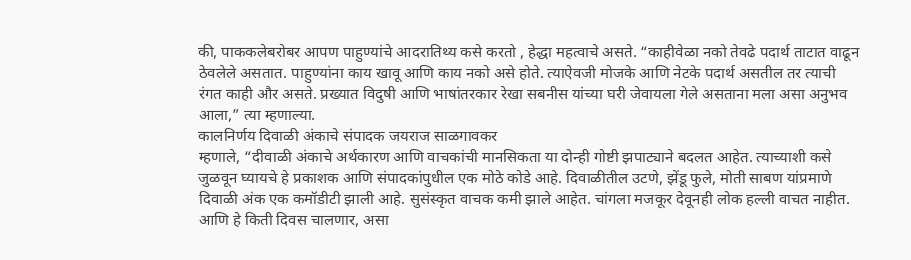की, पाककलेबरोबर आपण पाहुण्यांचे आदरातिथ्य कसे करतो , हेद्धा महत्वाचे असते. “काहीवेळा नको तेवढे पदार्थ ताटात वाढून ठेवलेले असतात. पाहुण्यांना काय खावू आणि काय नको असे होते. त्याऐवजी मोजके आणि नेटके पदार्थ असतील तर त्याची रंगत काही और असते. प्रख्यात विदुषी आणि भाषांतरकार रेखा सबनीस यांच्या घरी जेवायला गेले असताना मला असा अनुभव आला,” त्या म्हणाल्या.
कालनिर्णय दिवाळी अंकाचे संपादक जयराज साळगावकर
म्हणाले, “दीवाळी अंकाचे अर्थकारण आणि वाचकांची मानसिकता या दोन्ही गोष्टी झपाट्याने बदलत आहेत. त्याच्याशी कसे जुळवून घ्यायचे हे प्रकाशक आणि संपादकांपुधील एक मोठे कोडे आहे. दिवाळीतील उटणे, झेंडू फुले, मोती साबण यांप्रमाणे दिवाळी अंक एक कमॉडीटी झाली आहे. सुसंस्कृत वाचक कमी झाले आहेत. चांगला मजकूर देवूनही लोक हल्ली वाचत नाहीत. आणि हे किती दिवस चालणार, असा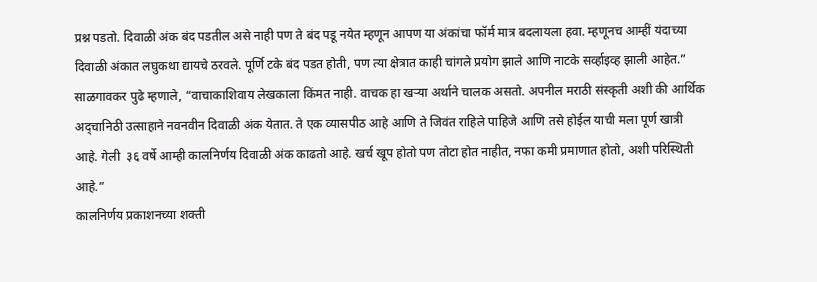प्रश्न पडतो. दिवाळी अंक बंद पडतील असे नाही पण ते बंद पडू नयेत म्हणून आपण या अंकांचा फॉर्म मात्र बदलायला हवा. म्हणूनच आम्हीं यंदाच्या दिवाळी अंकात लघुकथा द्यायचे ठरवले. पूर्णि टके बंद पडत होती, पण त्या क्षेत्रात काही चांगले प्रयोग झाले आणि नाटके सर्व्हाइव्ह झाली आहेत.”
साळगावकर पुढे म्हणाले, “वाचाकाशिवाय लेखकाला किंमत नाही. वाचक हा खऱ्या अर्थाने चालक असतो. अपनील मराठी संस्कृती अशी की आर्थिक अद्चानिठी उत्साहाने नवनवीन दिवाळी अंक येतात. ते एक व्यासपीठ आहे आणि ते जिवंत राहिले पाहिजे आणि तसे होईल याची मला पूर्ण खात्री आहे. गेली  ३६ वर्षे आम्ही कालनिर्णय दिवाळी अंक काढतो आहे. खर्च खूप होतो पण तोटा होत नाहीत, नफा कमी प्रमाणात होतो, अशी परिस्थिती आहे.”
कालनिर्णय प्रकाशनच्या शक्ती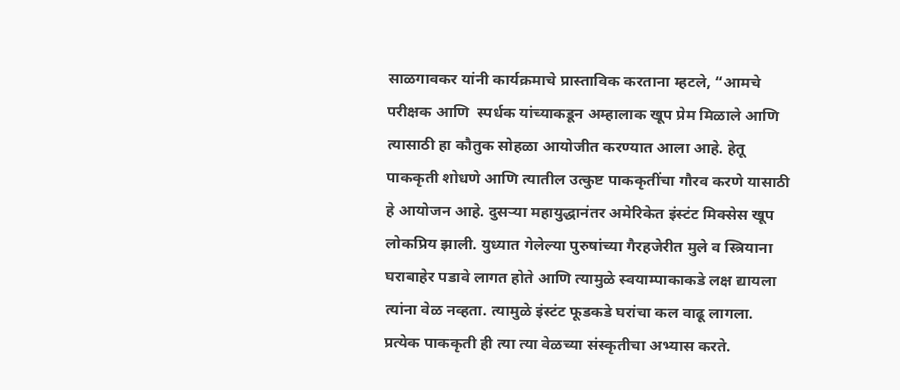साळगावकर यांनी कार्यक्रमाचे प्रास्ताविक करताना म्हटले, “आमचे परीक्षक आणि  स्पर्धक यांच्याकडून अम्हालाक खूप प्रेम मिळाले आणि त्यासाठी हा कौतुक सोहळा आयोजीत करण्यात आला आहे. हेतू पाककृती शोधणे आणि त्यातील उत्कुष्ट पाककृतींचा गौरव करणे यासाठी हे आयोजन आहे. दुसऱ्या महायुद्धानंतर अमेरिकेत इंस्टंट मिक्सेस खूप लोकप्रिय झाली. युध्यात गेलेल्या पुरुषांच्या गैरहजेरीत मुले व स्त्रियाना घराबाहेर पडावे लागत होते आणि त्यामुळे स्वयाम्पाकाकडे लक्ष द्यायला त्यांना वेळ नव्हता. त्यामुळे इंस्टंट फूडकडे घरांचा कल वाढू लागला. प्रत्येक पाककृती ही त्या त्या वेळच्या संस्कृतीचा अभ्यास करते.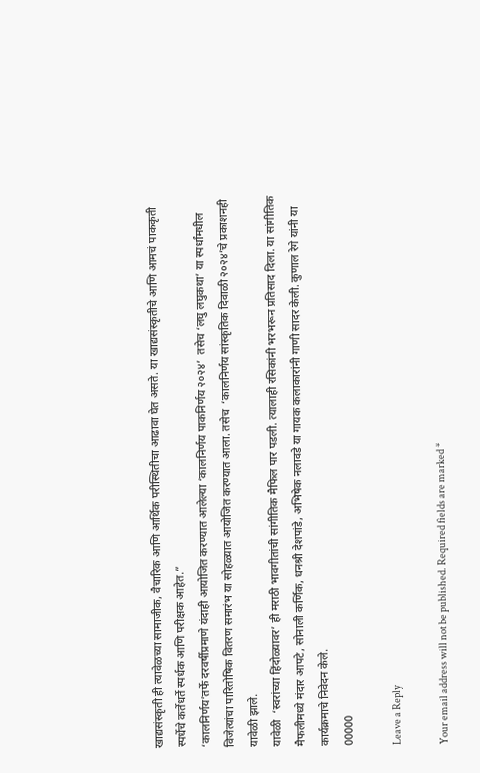खाद्यसंस्कृती ही त्यावेळच्या सामाजीक, वैचारिक आणि आर्थिक परीस्थितीचा आढावा घेत असते. या खाद्यसंस्कृतीचे आणि आमचं पाककृती स्पर्धेचे कर्तेधर्ते स्पर्धक आणि परीक्षक आहेत.”
‘कालनिर्णय’तर्फे दरवर्षीप्रमाणे यंदाही आयोजित करण्यात आलेल्या ‘कालनिर्णय पाकनिर्णय २०२४’  तसेच ‘लघु लघुकथा’ या स्पर्धांमधील विजेत्यांचा पारितोषिक वितरण समारंभ या सोहळ्यात आयोजित करण्यात आला. तसेच  ‘कालनिर्णय सांस्कृतिक दिवाळी २०२४’चे प्रकाशनही यावेळी झाले.
यावेळी  ‘स्वरांच्या हिंदोळ्यावर’ ही मराठी भावगीतांची सांगीतिक मैफिल पार पडली. त्यालाही रसिकांनी भरभरून प्रतिसाद दिला. या सांगीतिक मैफलीमध्ये मंदार आपटे, सोनाली कर्णिक, धनश्री देशपांडे, अभिषेक नलावडे या गायक कलाकारांनी गाणी सादर केली. कुणाल रेगे यांनी या कार्यक्रमाचे निवेदन केले.
00000

Leave a Reply

Your email address will not be published. Required fields are marked *